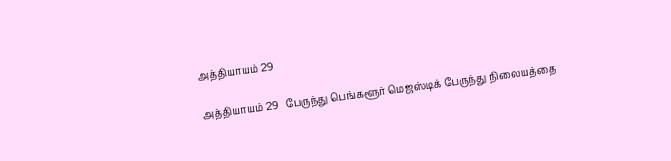அத்தியாயம் 29

அத்தியாயம் 29   பேருந்து பெங்களூர் மெஜஸ்டிக் பேருந்து நிலையத்தை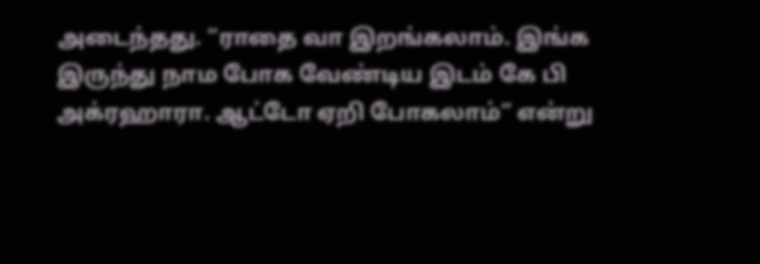அடைந்தது. “ராதை வா இறங்கலாம். இங்க இருந்து நாம போக வேண்டிய இடம் கே பி அக்ரஹாரா. ஆட்டோ ஏறி போகலாம்” என்று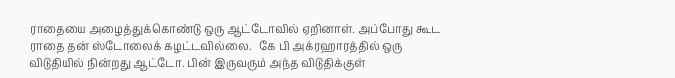ராதையை அழைத்துக்கொண்டு ஒரு ஆட்டோவில் ஏறினாள். அப்போது கூட ராதை தன் ஸ்டோலைக் கழட்டவில்லை.   கே பி அக்ரஹாரத்தில் ஒரு விடுதியில் நின்றது ஆட்டோ. பின் இருவரும் அந்த விடுதிக்குள்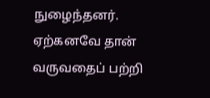நுழைந்தனர். ஏற்கனவே தான் வருவதைப் பற்றி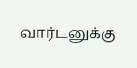வார்டனுக்கு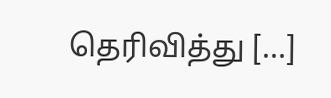தெரிவித்து […]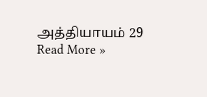அத்தியாயம் 29 Read More »